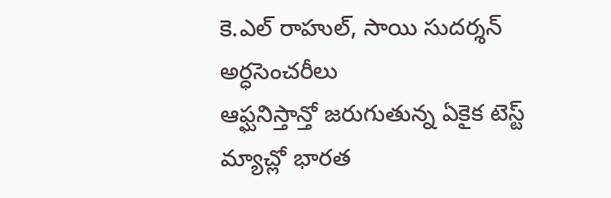కె.ఎల్ రాహుల్, సాయి సుదర్శన్ అర్ధసెంచరీలు
ఆఫ్ఘనిస్తాన్తో జరుగుతున్న ఏకైక టెస్ట్ మ్యాచ్లో భారత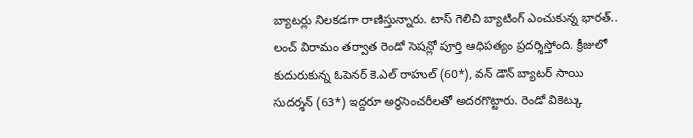బ్యాటర్లు నిలకడగా రాణిస్తున్నారు. టాస్ గెలిచి బ్యాటింగ్ ఎంచుకున్న భారత్.. లంచ్ విరామం తర్వాత రెండో సెషన్లో పూర్తి ఆధిపత్యం ప్రదర్శిస్తోంది. క్రీజులో కుదురుకున్న ఓపెనర్ కె.ఎల్ రాహుల్ (60*), వన్ డౌన్ బ్యాటర్ సాయి సుదర్శన్ (63*) ఇద్దరూ అర్ధసెంచరీలతో అదరగొట్టారు. రెండో వికెట్కు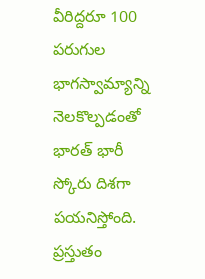వీరిద్దరూ 100 పరుగుల భాగస్వామ్యాన్ని నెలకొల్పడంతో భారత్ భారీ స్కోరు దిశగా పయనిస్తోంది. ప్రస్తుతం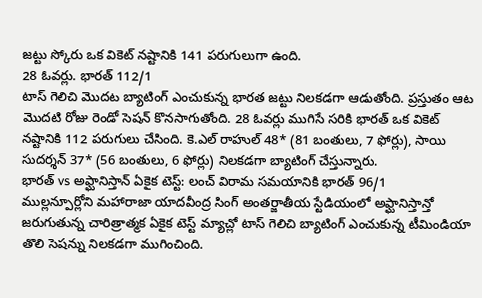జట్టు స్కోరు ఒక వికెట్ నష్టానికి 141 పరుగులుగా ఉంది.
28 ఓవర్లు. భారత్ 112/1
టాస్ గెలిచి మొదట బ్యాటింగ్ ఎంచుకున్న భారత జట్టు నిలకడగా ఆడుతోంది. ప్రస్తుతం ఆట మొదటి రోజు రెండో సెషన్ కొనసాగుతోంది. 28 ఓవర్లు ముగిసే సరికి భారత్ ఒక వికెట్ నష్టానికి 112 పరుగులు చేసింది. కె.ఎల్ రాహుల్ 48* (81 బంతులు, 7 ఫోర్లు), సాయి సుదర్శన్ 37* (56 బంతులు, 6 ఫోర్లు) నిలకడగా బ్యాటింగ్ చేస్తున్నారు.
భారత్ vs అఫ్ఘానిస్తాన్ ఏకైక టెస్ట్: లంచ్ విరామ సమయానికి భారత్ 96/1
ముల్లన్పూర్లోని మహారాజా యాదవీంద్ర సింగ్ అంతర్జాతీయ స్టేడియంలో అఫ్ఘానిస్తాన్తో జరుగుతున్న చారిత్రాత్మక ఏకైక టెస్ట్ మ్యాచ్లో టాస్ గెలిచి బ్యాటింగ్ ఎంచుకున్న టీమిండియా తొలి సెషన్ను నిలకడగా ముగించింది.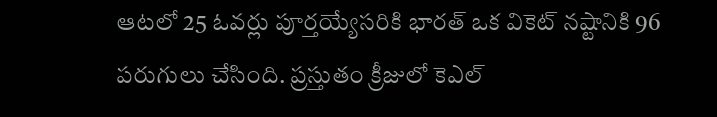ఆటలో 25 ఓవర్లు పూర్తయ్యేసరికి భారత్ ఒక వికెట్ నష్టానికి 96 పరుగులు చేసింది. ప్రస్తుతం క్రీజులో కెఎల్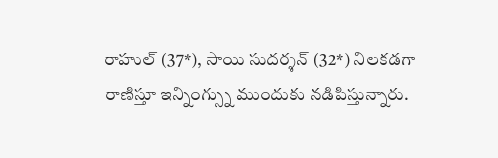రాహుల్ (37*), సాయి సుదర్శన్ (32*) నిలకడగా రాణిస్తూ ఇన్నింగ్స్ను ముందుకు నడిపిస్తున్నారు.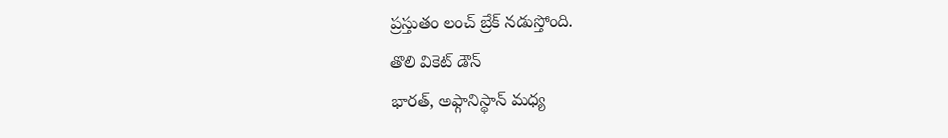ప్రస్తుతం లంచ్ బ్రేక్ నడుస్తోంది.
తొలి వికెట్ డౌన్
భారత్, అఫ్గానిస్థాన్ మధ్య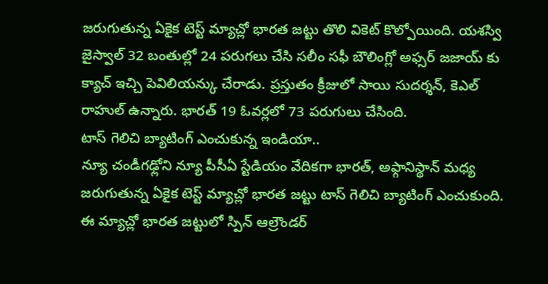జరుగుతున్న ఏకైక టెస్ట్ మ్యాచ్లో భారత జట్టు తొలి వికెట్ కొల్పోయింది. యశస్వి జైస్వాల్ 32 బంతుల్లో 24 పరుగలు చేసి సలీం సఫీ బౌలింగ్లో అఫ్సర్ జజాయ్ కు క్యాచ్ ఇచ్చి పెవిలియన్కు చేరాడు. ప్రస్తుతం క్రీజులో సాయి సుదర్శన్, కెఎల్ రాహుల్ ఉన్నారు. భారత్ 19 ఓవర్లలో 73 పరుగులు చేసింది.
టాస్ గెలిచి బ్యాటింగ్ ఎంచుకున్న ఇండియా..
న్యూ చండీగఢ్లోని న్యూ పీసీఏ స్టేడియం వేదికగా భారత్, అఫ్గానిస్థాన్ మధ్య జరుగుతున్న ఏకైక టెస్ట్ మ్యాచ్లో భారత జట్టు టాస్ గెలిచి బ్యాటింగ్ ఎంచుకుంది. ఈ మ్యాచ్లో భారత జట్టులో స్పిన్ ఆల్రౌండర్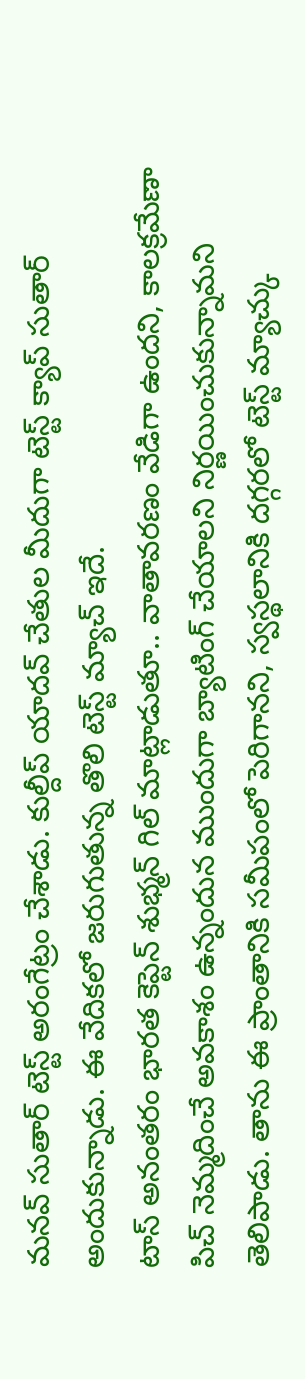మనవ్ సుతార్ టెస్ట్ అరంగేట్రం చేశాడు. కుల్దీప్ యాదవ్ చేతుల మీదుగా టెస్ట్ క్యాప్ సుతార్ అందుకున్నాడు. ఈ వేదికలో జరుగుతున్న తొలి టెస్ట్ మ్యాచ్ ఇదే.
టాస్ అనంతరం భారత కెప్టెన్ శుభ్మన్ గిల్ మాట్లాడుతూ.. వాతావరణం వేడిగా ఉందని, కాలక్రమేణా పిచ్ నెమ్మదించే అవకాశం ఉన్నందున ముందుగా బ్యాటింగ్ చేయాలని నిర్ణయించుకున్నామని తెలిపాడు. తాను ఈ ప్రాంతానికి సమీపంలో పెరిగానని, స్వస్థలానికి దగ్గరలో టెస్ట్ మ్యాచ్కు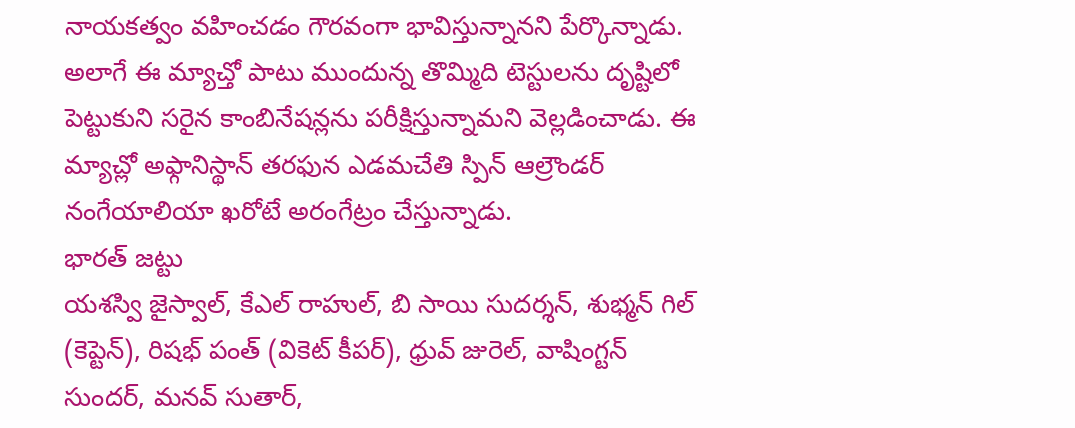నాయకత్వం వహించడం గౌరవంగా భావిస్తున్నానని పేర్కొన్నాడు. అలాగే ఈ మ్యాచ్తో పాటు ముందున్న తొమ్మిది టెస్టులను దృష్టిలో పెట్టుకుని సరైన కాంబినేషన్లను పరీక్షిస్తున్నామని వెల్లడించాడు. ఈ మ్యాచ్లో అఫ్గానిస్థాన్ తరఫున ఎడమచేతి స్పిన్ ఆల్రౌండర్ నంగేయాలియా ఖరోటే అరంగేట్రం చేస్తున్నాడు.
భారత్ జట్టు
యశస్వి జైస్వాల్, కేఎల్ రాహుల్, బి సాయి సుదర్శన్, శుభ్మన్ గిల్ (కెప్టెన్), రిషభ్ పంత్ (వికెట్ కీపర్), ధ్రువ్ జురెల్, వాషింగ్టన్ సుందర్, మనవ్ సుతార్,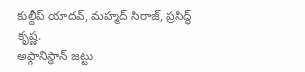కుల్దీప్ యాదవ్, మహ్మద్ సిరాజ్, ప్రసిద్ధ్ కృష్ణ.
అఫ్గానిస్థాన్ జట్టు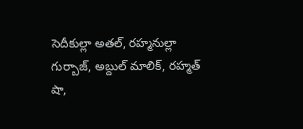సెదీకుల్లా అతల్, రహ్మనుల్లా గుర్బాజ్, అబ్దుల్ మాలిక్, రహ్మత్ షా,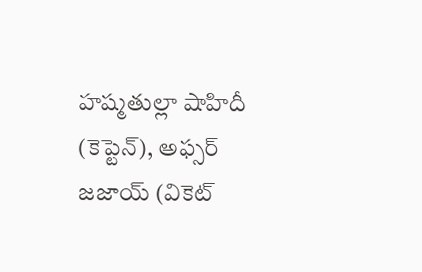హష్మతుల్లా షాహిదీ (కెప్టెన్), అఫ్సర్ జజాయ్ (వికెట్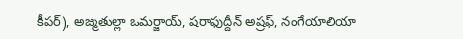కీపర్), అజ్మతుల్లా ఒమర్జాయ్, షరాఫుద్దీన్ అష్రఫ్, నంగేయాలియా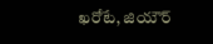ఖరోటే, జియౌర్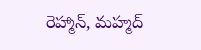రెహ్మాన్, మహ్మద్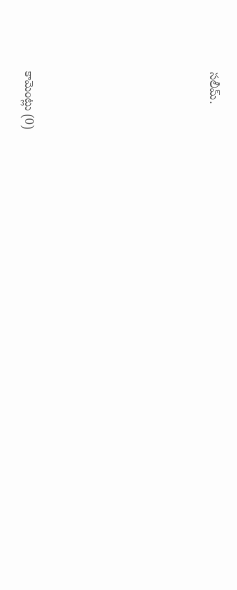సలీమ్.








కామెంట్లు (0)